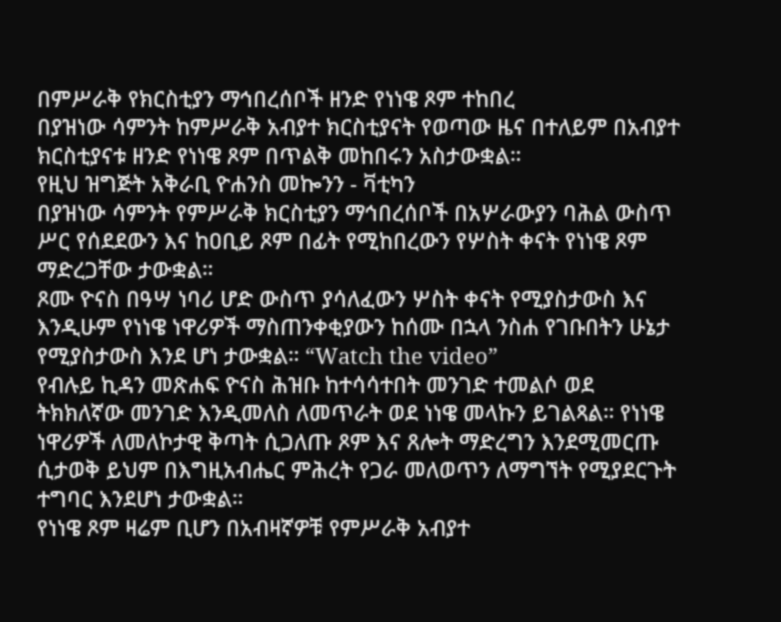በምሥራቅ የክርስቲያን ማኅበረሰቦች ዘንድ የነነዌ ጾም ተከበረ
በያዝነው ሳምንት ከምሥራቅ አብያተ ክርስቲያናት የወጣው ዜና በተለይም በአብያተ ክርስቲያናቱ ዘንድ የነነዌ ጾም በጥልቅ መከበሩን አስታውቋል።
የዚህ ዝግጅት አቅራቢ ዮሐንስ መኰንን - ቫቲካን
በያዝነው ሳምንት የምሥራቅ ክርስቲያን ማኅበረሰቦች በአሦራውያን ባሕል ውስጥ ሥር የሰደደውን እና ከዐቢይ ጾም በፊት የሚከበረውን የሦስት ቀናት የነነዌ ጾም ማድረጋቸው ታውቋል።
ጾሙ ዮናስ በዓሣ ነባሪ ሆድ ውስጥ ያሳለፈውን ሦስት ቀናት የሚያስታውስ እና እንዲሁም የነነዌ ነዋሪዎች ማስጠንቀቂያውን ከሰሙ በኋላ ንስሐ የገቡበትን ሁኔታ የሚያስታውስ እንደ ሆነ ታውቋል። “Watch the video”
የብሉይ ኪዳን መጽሐፍ ዮናስ ሕዝቡ ከተሳሳተበት መንገድ ተመልሶ ወደ ትክክለኛው መንገድ እንዲመለስ ለመጥራት ወደ ነነዌ መላኩን ይገልጻል። የነነዌ ነዋሪዎች ለመለኮታዊ ቅጣት ሲጋለጡ ጾም እና ጸሎት ማድረግን እንደሚመርጡ ሲታወቅ ይህም በእግዚአብሔር ምሕረት የጋራ መለወጥን ለማግኘት የሚያደርጉት ተግባር እንደሆነ ታውቋል።
የነነዌ ጾም ዛሬም ቢሆን በአብዛኛዎቹ የምሥራቅ አብያተ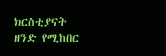ክርስቲያናት ዘንድ የሚከበር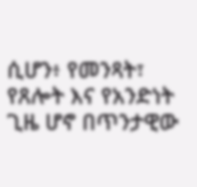ሲሆን፥ የመንጻት፣ የጸሎት እና የአንድነት ጊዜ ሆኖ በጥንታዊው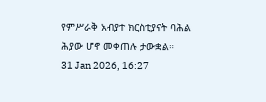የምሥራቅ አብያተ ክርስቲያናት ባሕል ሕያው ሆኖ መቀጠሉ ታውቋል።
31 Jan 2026, 16:27